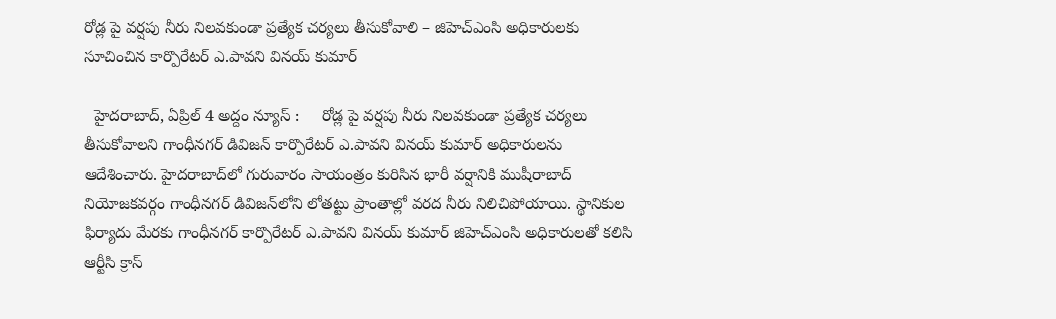రోడ్ల పై వర్షపు నీరు నిలవకుండా ప్రత్యేక చర్యలు తీసుకోవాలి – జిహెచ్ఎంసి అధికారులకు సూచించిన కార్పొరేటర్ ఎ.పావని వినయ్ కుమార్

  హైదరాబాద్, ఏప్రిల్ 4 అద్దం న్యూస్ :     రోడ్ల పై వర్షపు నీరు నిలవకుండా ప్రత్యేక చర్యలు తీసుకోవాలని గాంధీన‌గ‌ర్ డివిజ‌న్ కార్పొరేట‌ర్ ఎ.పావ‌ని విన‌య్ కుమార్ అధికారుల‌ను ఆదేశించారు. హైద‌రాబాద్‌లో గురువారం సాయంత్రం కురిసిన భారీ వ‌ర్షానికి ముషీరాబాద్ నియోజ‌క‌వ‌ర్గం గాంధీన‌గ‌ర్ డివిజ‌న్‌లోని లోత‌ట్టు ప్రాంతాల్లో వ‌ర‌ద నీరు నిలిచిపోయాయి. స్థానికుల ఫిర్యాదు మేర‌కు గాంధీన‌గ‌ర్ కార్పొరేట‌ర్ ఎ.పావ‌ని విన‌య్ కుమార్ జిహెచ్ఎంసి అధికారుల‌తో క‌లిసి ఆర్టీసి క్రాస్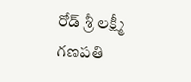రోడ్ శ్రీ ల‌క్ష్మీ గ‌ణ‌ప‌తి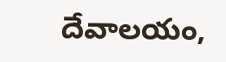దేవాల‌యం,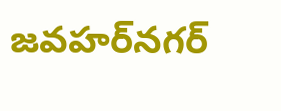జ‌వ‌హ‌ర్‌న‌గ‌ర్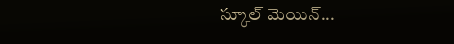స్కూల్ మెయిన్...